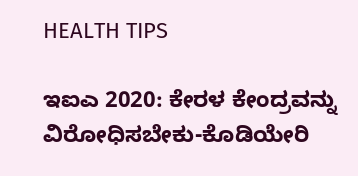HEALTH TIPS

ಇಐಎ 2020: ಕೇರಳ ಕೇಂದ್ರವನ್ನು ವಿರೋಧಿಸಬೇಕು-ಕೊಡಿಯೇರಿ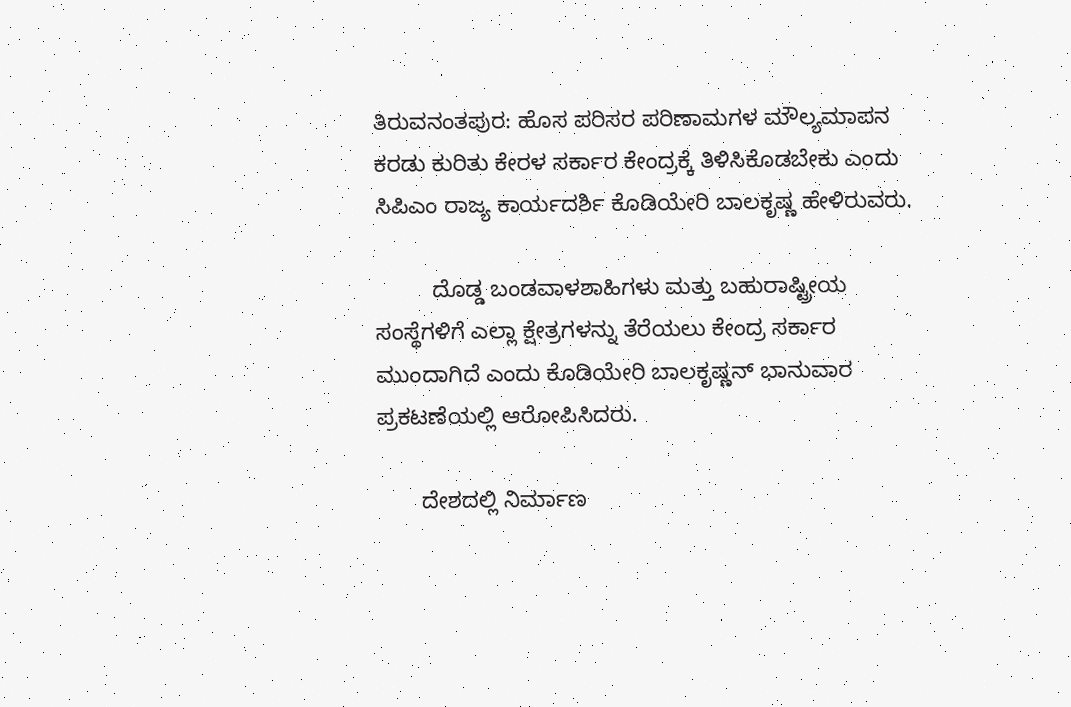ತಿರುವನಂತಪುರ: ಹೊಸ ಪರಿಸರ ಪರಿಣಾಮಗಳ ಮೌಲ್ಯಮಾಪನ ಕರಡು ಕುರಿತು ಕೇರಳ ಸರ್ಕಾರ ಕೇಂದ್ರಕ್ಕೆ ತಿಳಿಸಿಕೊಡಬೇಕು ಎಂದು ಸಿಪಿಎಂ ರಾಜ್ಯ ಕಾರ್ಯದರ್ಶಿ ಕೊಡಿಯೇರಿ ಬಾಲಕೃಷ್ಣ ಹೇಳಿರುವರು.

         ದೊಡ್ಡ ಬಂಡವಾಳಶಾಹಿಗಳು ಮತ್ತು ಬಹುರಾಷ್ಟ್ರೀಯ ಸಂಸ್ಥೆಗಳಿಗೆ ಎಲ್ಲಾ ಕ್ಷೇತ್ರಗಳನ್ನು ತೆರೆಯಲು ಕೇಂದ್ರ ಸರ್ಕಾರ ಮುಂದಾಗಿದೆ ಎಂದು ಕೊಡಿಯೇರಿ ಬಾಲಕೃಷ್ಣನ್ ಭಾನುವಾರ ಪ್ರಕಟಣೆಯಲ್ಲಿ ಆರೋಪಿಸಿದರು.

       ದೇಶದಲ್ಲಿ ನಿರ್ಮಾಣ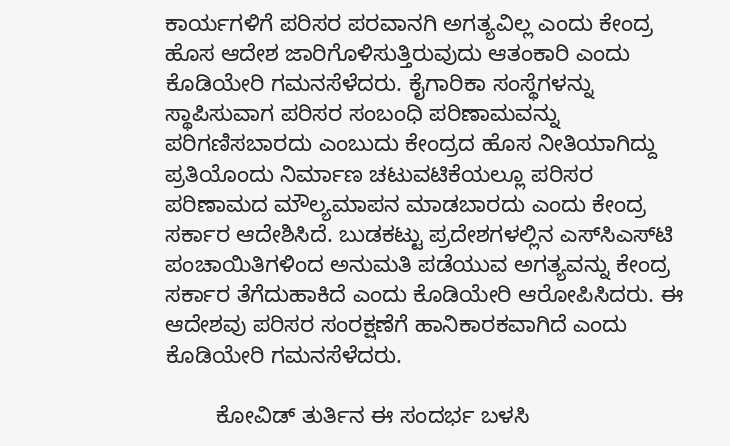ಕಾರ್ಯಗಳಿಗೆ ಪರಿಸರ ಪರವಾನಗಿ ಅಗತ್ಯವಿಲ್ಲ ಎಂದು ಕೇಂದ್ರ ಹೊಸ ಆದೇಶ ಜಾರಿಗೊಳಿಸುತ್ತಿರುವುದು ಆತಂಕಾರಿ ಎಂದು ಕೊಡಿಯೇರಿ ಗಮನಸೆಳೆದರು. ಕೈಗಾರಿಕಾ ಸಂಸ್ಥೆಗಳನ್ನು ಸ್ಥಾಪಿಸುವಾಗ ಪರಿಸರ ಸಂಬಂಧಿ ಪರಿಣಾಮವನ್ನು ಪರಿಗಣಿಸಬಾರದು ಎಂಬುದು ಕೇಂದ್ರದ ಹೊಸ ನೀತಿಯಾಗಿದ್ದು ಪ್ರತಿಯೊಂದು ನಿರ್ಮಾಣ ಚಟುವಟಿಕೆಯಲ್ಲೂ ಪರಿಸರ ಪರಿಣಾಮದ ಮೌಲ್ಯಮಾಪನ ಮಾಡಬಾರದು ಎಂದು ಕೇಂದ್ರ ಸರ್ಕಾರ ಆದೇಶಿಸಿದೆ. ಬುಡಕಟ್ಟು ಪ್ರದೇಶಗಳಲ್ಲಿನ ಎಸ್‍ಸಿಎಸ್‍ಟಿ ಪಂಚಾಯಿತಿಗಳಿಂದ ಅನುಮತಿ ಪಡೆಯುವ ಅಗತ್ಯವನ್ನು ಕೇಂದ್ರ ಸರ್ಕಾರ ತೆಗೆದುಹಾಕಿದೆ ಎಂದು ಕೊಡಿಯೇರಿ ಆರೋಪಿಸಿದರು. ಈ ಆದೇಶವು ಪರಿಸರ ಸಂರಕ್ಷಣೆಗೆ ಹಾನಿಕಾರಕವಾಗಿದೆ ಎಂದು ಕೊಡಿಯೇರಿ ಗಮನಸೆಳೆದರು.

        ಕೋವಿಡ್ ತುರ್ತಿನ ಈ ಸಂದರ್ಭ ಬಳಸಿ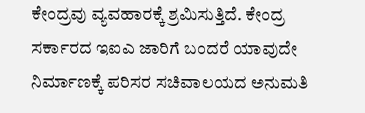ಕೇಂದ್ರವು ವ್ಯವಹಾರಕ್ಕೆ ಶ್ರಮಿಸುತ್ತಿದೆ. ಕೇಂದ್ರ ಸರ್ಕಾರದ ಇಐಎ ಜಾರಿಗೆ ಬಂದರೆ ಯಾವುದೇ ನಿರ್ಮಾಣಕ್ಕೆ ಪರಿಸರ ಸಚಿವಾಲಯದ ಅನುಮತಿ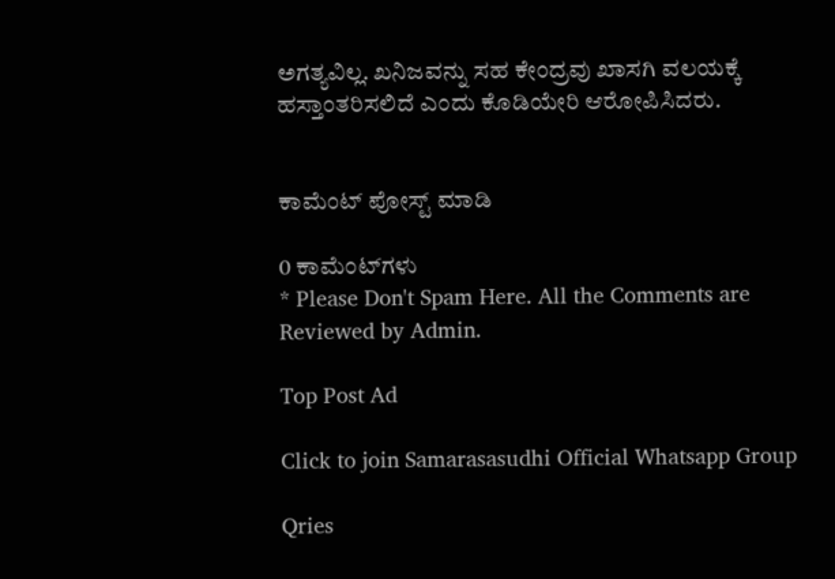ಅಗತ್ಯವಿಲ್ಲ. ಖನಿಜವನ್ನು ಸಹ ಕೇಂದ್ರವು ಖಾಸಗಿ ವಲಯಕ್ಕೆ ಹಸ್ತಾಂತರಿಸಲಿದೆ ಎಂದು ಕೊಡಿಯೇರಿ ಆರೋಪಿಸಿದರು.


ಕಾಮೆಂಟ್‌‌ ಪೋಸ್ಟ್‌ ಮಾಡಿ

0 ಕಾಮೆಂಟ್‌ಗಳು
* Please Don't Spam Here. All the Comments are Reviewed by Admin.

Top Post Ad

Click to join Samarasasudhi Official Whatsapp Group

Qries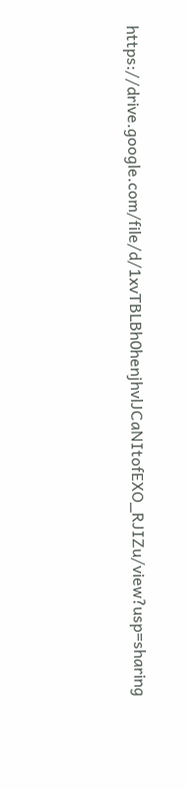https://drive.google.com/file/d/1xvTBLBh0henjhvlJCaNItofEXO_RJIZu/view?usp=sharing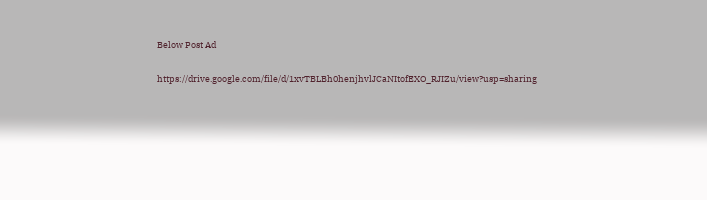Below Post Ad

https://drive.google.com/file/d/1xvTBLBh0henjhvlJCaNItofEXO_RJIZu/view?usp=sharing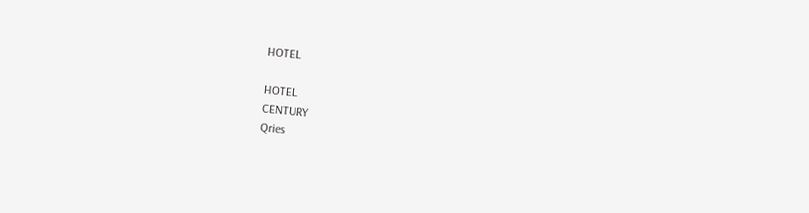HOTEL

HOTEL
CENTURY
Qries